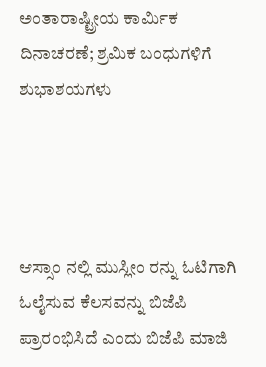ಅಂತಾರಾಷ್ಟ್ರೀಯ ಕಾರ್ಮಿಕ ದಿನಾಚರಣೆ; ಶ್ರಮಿಕ ಬಂಧುಗಳಿಗೆ ಶುಭಾಶಯಗಳು




ಆಸ್ಸಾಂ ನಲ್ಲಿ ಮುಸ್ಲೀಂ ರನ್ನು ಓಟಿಗಾಗಿ ಓಲೈಸುವ ಕೆಲಸವನ್ನು ಬಿಜೆಪಿ ಪ್ರಾರಂಭಿಸಿದೆ ಎಂದು ಬಿಜೆಪಿ ಮಾಜಿ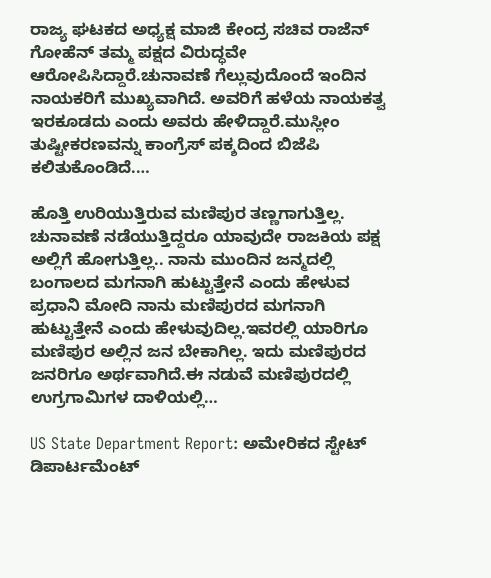ರಾಜ್ಯ ಘಟಕದ ಅಧ್ಯಕ್ಷ ಮಾಜಿ ಕೇಂದ್ರ ಸಚಿವ ರಾಜೆನ್ ಗೋಹೆನ್ ತಮ್ಮ ಪಕ್ಷದ ವಿರುದ್ಧವೇ ಆರೋಪಿಸಿದ್ದಾರೆ.ಚುನಾವಣೆ ಗೆಲ್ಲುವುದೊಂದೆ ಇಂದಿನ ನಾಯಕರಿಗೆ ಮುಖ್ಯವಾಗಿದೆ. ಅವರಿಗೆ ಹಳೆಯ ನಾಯಕತ್ವ ಇರಕೂಡದು ಎಂದು ಅವರು ಹೇಳಿದ್ದಾರೆ.ಮುಸ್ಲೀಂ ತುಷ್ಟೀಕರಣವನ್ನು ಕಾಂಗ್ರೆಸ್ ಪಕ್ಶದಿಂದ ಬಿಜೆಪಿ ಕಲಿತುಕೊಂಡಿದೆ.…

ಹೊತ್ತಿ ಉರಿಯುತ್ತಿರುವ ಮಣಿಪುರ ತಣ್ಣಗಾಗುತ್ತಿಲ್ಲ. ಚುನಾವಣೆ ನಡೆಯುತ್ತಿದ್ದರೂ ಯಾವುದೇ ರಾಜಕಿಯ ಪಕ್ಷ ಅಲ್ಲಿಗೆ ಹೋಗುತ್ತಿಲ್ಲ.. ನಾನು ಮುಂದಿನ ಜನ್ಮದಲ್ಲಿ ಬಂಗಾಲದ ಮಗನಾಗಿ ಹುಟ್ಟುತ್ತೇನೆ ಎಂದು ಹೇಳುವ ಪ್ರಧಾನಿ ಮೋದಿ ನಾನು ಮಣಿಪುರದ ಮಗನಾಗಿ ಹುಟ್ಟುತ್ತೇನೆ ಎಂದು ಹೇಳುವುದಿಲ್ಲ.ಇವರಲ್ಲಿ ಯಾರಿಗೂ ಮಣಿಪುರ ಅಲ್ಲಿನ ಜನ ಬೇಕಾಗಿಲ್ಲ. ಇದು ಮಣಿಪುರದ ಜನರಿಗೂ ಅರ್ಥವಾಗಿದೆ.ಈ ನಡುವೆ ಮಣಿಪುರದಲ್ಲಿ ಉಗ್ರಗಾಮಿಗಳ ದಾಳಿಯಲ್ಲಿ…

US State Department Report: ಅಮೇರಿಕದ ಸ್ಟೇಟ್ ಡಿಪಾರ್ಟಮೆಂಟ್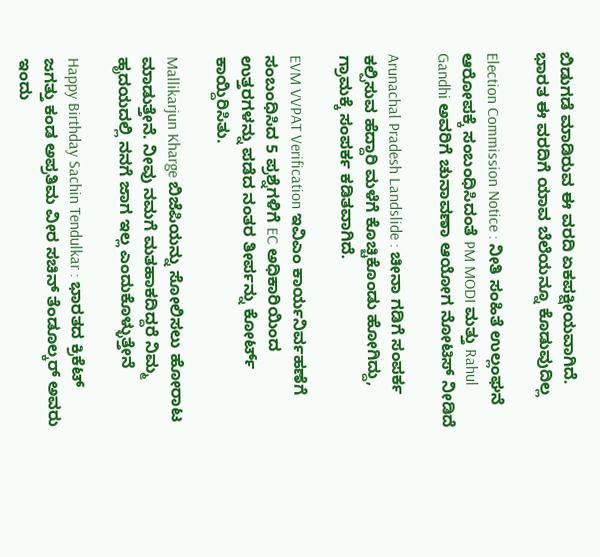ಬಿಡುಗಡೆ ಮಾಡಿರುವ ಈ ವರದಿ ಏಕಪಕ್ಷೀಯವಾಗಿದೆ. ಭಾರತ ಈ ವರದಿಗೆ ಯಾವ ಬೆಲೆಯನ್ನೂ ಕೊಡುವುದಿಲ್ಲ

Election Commission Notice : ನೀತಿ ಸಂಹಿತೆ ಉಲ್ಲಂಘನೆ ಆರೋಪಕ್ಕೆ ಸಂಬಂಧಿಸಿದಂತೆ PM MODI ಮತ್ತು Rahul Gandhi ಅವರಿಗೆ ಚುನಾವಣಾ ಆಯೋಗ ನೋಟಿಸ್ ನೀಡಿದೆ

Arunachal Pradesh Landslide : ಚೀನಾ ಗಡಿಗೆ ಸಂಪರ್ಕ ಕಲ್ಪಿಸುವ ಹೆದ್ದಾರಿ ಮಳೆಗೆ ಕೊಚ್ಚಿಕೊಂಡು ಹೋಗಿದ್ದು, ಗ್ರಾಮಕ್ಕೆ ಸಂಪರ್ಕ ಕಡಿತವಾಗಿದೆ.

EVM VVPAT Verification ಇವಿಎಂ ಕಾರ್ಯನಿರ್ವಹಣೆಗೆ ಸಂಬಂಧಿಸಿದ 5 ಪ್ರಶ್ನೆಗಳಿಗೆ EC ಅಧಿಕಾರಿಯಿಂದ ಉತ್ತರಗಳನ್ನು ಪಡೆದ ನಂತರ ತೀರ್ಪನ್ನು ಕೋರ್ಟ್ ಕಾಯ್ದಿರಿಸಿತು.

Mallikarjun Kharge ಬಿಜೆಪಿಯನ್ನು ಸೋಲಿಸಲು ಹೋರಾಟ ಮಾಡುತ್ತೇನೆ. ನೀವು ನಮಗೆ ಮತಹಾಕದಿದ್ದರೆ ನಿಮ್ಮ ಹೃದಯದಲ್ಲಿ ನನಗೆ ಜಾಗ ಇಲ್ಲ ಎಂದುಕೊಳ್ಳುತ್ತೇನೆ

Happy Birthday Sachin Tendulkar : ಭಾರತದ ಕ್ರಿಕೆಟ್ ಜಗತ್ತು ಕಂಡ ಅಪ್ರತಿಮ ವೀರ ಸಚಿನ್ ತೆಂಡೂಲ್ಕರ್ ಅವರು ಇಂದು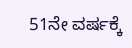51ನೇ ವರ್ಷಕ್ಕೆ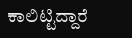ಕಾಲಿಟ್ಟಿದ್ದಾರೆ